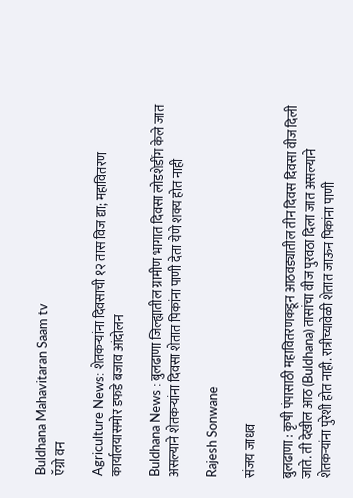Buldhana Mahavitaran Saam tv
ऍग्रो वन

Agriculture News: शेतकऱ्यांना दिवसाची १२ तास विज द्या; महावितरण कार्यालयासमोर डफडे बजाव आंदोलन

Buldhana News : बुलढाणा जिल्ह्यातील ग्रामीण भागात दिवसा लोडशेडींग केले जात असल्याने शेतकऱ्यांना दिवसा शेतात पिकांना पाणी देता येणे शक्य होत नाही

Rajesh Sonwane

संजय जाधव

बुलढाणा : कृषी पंपासाठी महावितरणकडून आठवड्यातील तीन दिवस दिवसा वीज दिली जाते. ती देखील आठ (Buldhana) तासांचा वीज पुरवठा दिला जात असल्याने शेतकऱ्यांना पुरेशी होत नाही. रात्रीच्यावेळी शेतात जाऊन पिकांना पाणी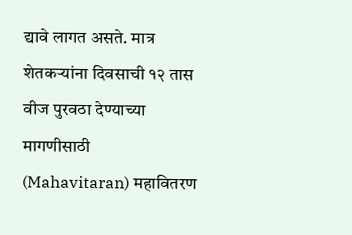द्यावे लागत असते. मात्र शेतकऱ्यांना दिवसाची १२ तास वीज पुरवठा देण्याच्या मागणीसाठी (Mahavitaran) महावितरण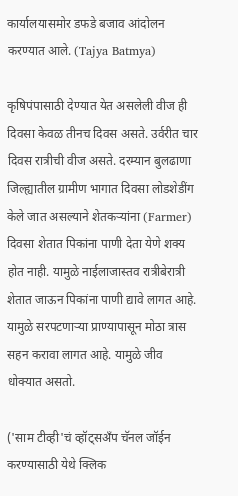कार्यालयासमोर डफडे बजाव आंदोलन करण्यात आले. (Tajya Batmya)

कृषिपंपासाठी देण्यात येत असलेली वीज ही दिवसा केवळ तीनच दिवस असते. उर्वरीत चार दिवस रात्रीची वीज असते. दरम्यान बुलढाणा जिल्ह्यातील ग्रामीण भागात दिवसा लोडशेडींग केले जात असल्याने शेतकऱ्यांना (Farmer) दिवसा शेतात पिकांना पाणी देता येणे शक्य होत नाही. यामुळे नाईलाजास्तव रात्रीबेरात्री शेतात जाऊन पिकांना पाणी द्यावे लागत आहे. यामुळे सरपटणाऱ्या प्राण्यापासून मोठा त्रास सहन करावा लागत आहे. यामुळे जीव धोक्यात असतो.

('साम टीव्ही'चं व्हॉट्सअँप चॅनल जॉईन करण्यासाठी येथे क्लिक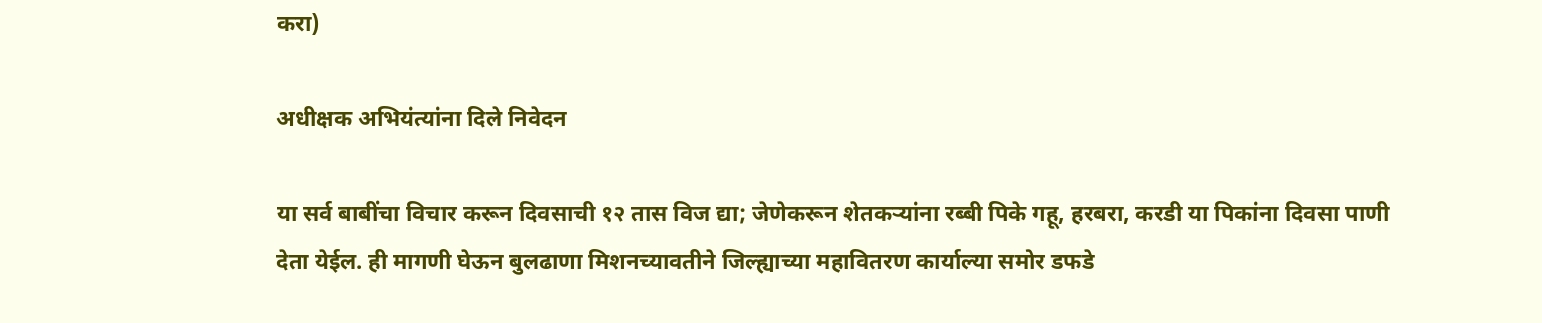करा)

अधीक्षक अभियंत्यांना दिले निवेदन

या सर्व बाबींचा विचार करून दिवसाची १२ तास विज द्या; जेणेकरून शेतकऱ्यांना रब्बी पिके गहू, हरबरा, करडी या पिकांना दिवसा पाणी देता येईल. ही मागणी घेऊन बुलढाणा मिशनच्यावतीने जिल्ह्याच्या महावितरण कार्याल्या समोर डफडे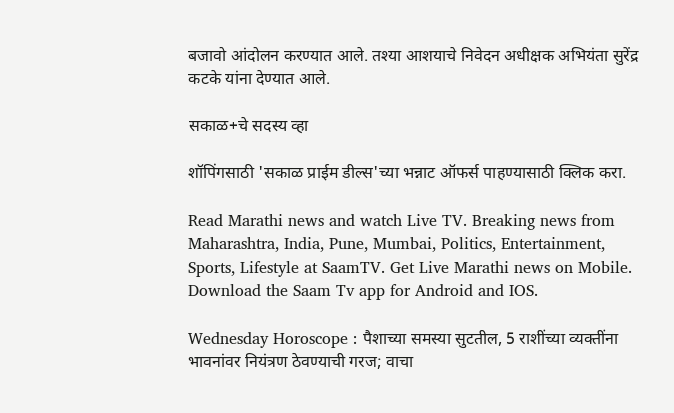बजावो आंदोलन करण्यात आले. तश्या आशयाचे निवेदन अधीक्षक अभियंता सुरेंद्र कटके यांना देण्यात आले.

सकाळ+चे सदस्य व्हा

शॉपिंगसाठी 'सकाळ प्राईम डील्स'च्या भन्नाट ऑफर्स पाहण्यासाठी क्लिक करा.

Read Marathi news and watch Live TV. Breaking news from Maharashtra, India, Pune, Mumbai, Politics, Entertainment, Sports, Lifestyle at SaamTV. Get Live Marathi news on Mobile. Download the Saam Tv app for Android and IOS.

Wednesday Horoscope : पैशाच्या समस्या सुटतील, 5 राशींच्या व्यक्तींना भावनांवर नियंत्रण ठेवण्याची गरज; वाचा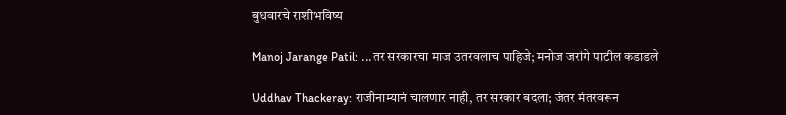बुधवारचे राशीभविष्य

Manoj Jarange Patil: ...तर सरकारचा माज उतरवलाच पाहिजे; मनोज जरांगे पाटील कडाडले

Uddhav Thackeray: राजीनाम्यानं चालणार नाही, तर सरकार बदला; जंतर मंतरवरून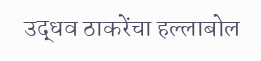उद्धव ठाकरेंचा हल्लाबोल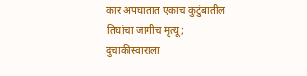कार अपघातात एकाच कुटुंबातील तिघांचा जागीच मृत्यू; दुचाकीस्वाराला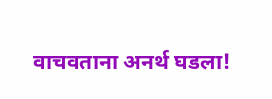वाचवताना अनर्थ घडला!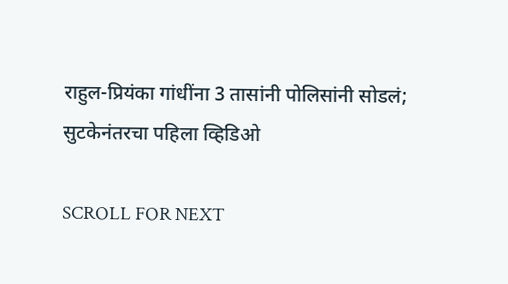राहुल-प्रियंका गांधींना 3 तासांनी पोलिसांनी सोडलं; सुटकेनंतरचा पहिला व्हिडिओ

SCROLL FOR NEXT